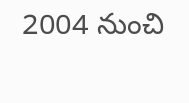2004 నుంచి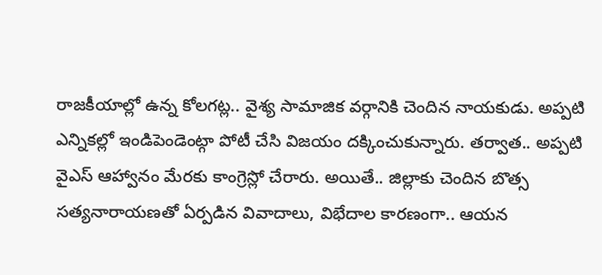రాజకీయాల్లో ఉన్న కోలగట్ల.. వైశ్య సామాజిక వర్గానికి చెందిన నాయకుడు. అప్పటి ఎన్నికల్లో ఇండిపెండెంట్గా పోటీ చేసి విజయం దక్కించుకున్నారు. తర్వాత.. అప్పటి వైఎస్ ఆహ్వానం మేరకు కాంగ్రెస్లో చేరారు. అయితే.. జిల్లాకు చెందిన బొత్స సత్యనారాయణతో ఏర్పడిన వివాదాలు, విభేదాల కారణంగా.. ఆయన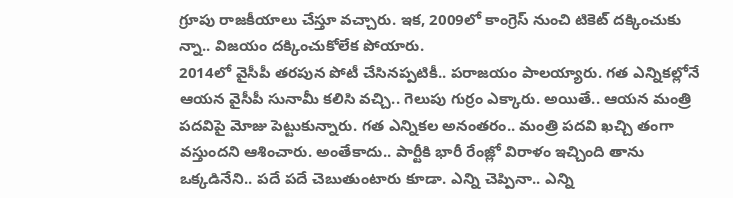గ్రూపు రాజకీయాలు చేస్తూ వచ్చారు. ఇక, 2009లో కాంగ్రెస్ నుంచి టికెట్ దక్కించుకు న్నా.. విజయం దక్కించుకోలేక పోయారు.
2014లో వైసీపీ తరపున పోటీ చేసినప్పటికీ.. పరాజయం పాలయ్యారు. గత ఎన్నికల్లోనే ఆయన వైసీపీ సునామీ కలిసి వచ్చి.. గెలుపు గుర్రం ఎక్కారు. అయితే.. ఆయన మంత్రి పదవిపై మోజు పెట్టుకున్నారు. గత ఎన్నికల అనంతరం.. మంత్రి పదవి ఖచ్చి తంగా వస్తుందని ఆశించారు. అంతేకాదు.. పార్టీకి భారీ రేంజ్లో విరాళం ఇచ్చింది తాను ఒక్కడినేని.. పదే పదే చెబుతుంటారు కూడా. ఎన్ని చెప్పినా.. ఎన్ని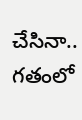చేసినా.. గతంలో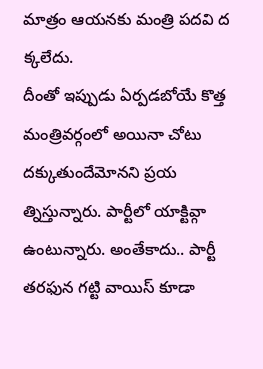మాత్రం ఆయనకు మంత్రి పదవి ద క్కలేదు.
దీంతో ఇప్పుడు ఏర్పడబోయే కొత్త మంత్రివర్గంలో అయినా చోటు దక్కుతుందేమోనని ప్రయ త్నిస్తున్నారు. పార్టీలో యాక్టివ్గా ఉంటున్నారు. అంతేకాదు.. పార్టీ తరఫున గట్టి వాయిస్ కూడా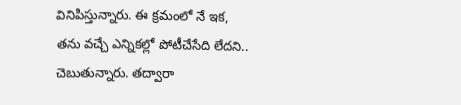వినిపిస్తున్నారు. ఈ క్రమంలో నే ఇక, తను వచ్చే ఎన్నికల్లో పోటీచేసేది లేదని.. చెబుతున్నారు. తద్వారా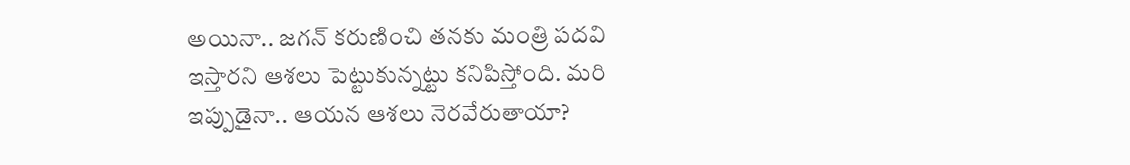అయినా.. జగన్ కరుణించి తనకు మంత్రి పదవి ఇస్తారని ఆశలు పెట్టుకున్నట్టు కనిపిస్తోంది. మరి ఇప్పుడైనా.. ఆయన ఆశలు నెరవేరుతాయా?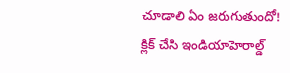చూడాలి ఏం జరుగుతుందో!
క్లిక్ చేసి ఇండియాహెరాల్డ్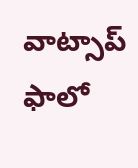వాట్సాప్ ఫాలో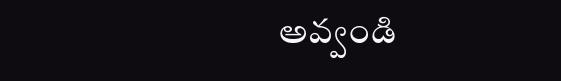అవ్వండి